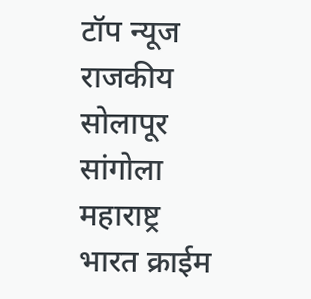टॉप न्यूज राजकीय सोलापूर सांगोला महाराष्ट्र भारत क्राईम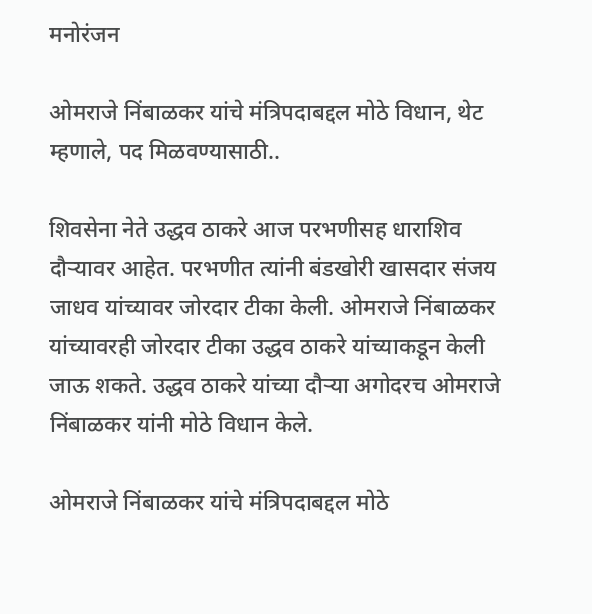मनोरंजन

ओमराजे निंबाळकर यांचे मंत्रिपदाबद्दल मोठे विधान, थेट म्हणाले, पद मिळवण्यासाठी..

शिवसेना नेते उद्धव ठाकरे आज परभणीसह धाराशिव दौऱ्यावर आहेत. परभणीत त्यांनी बंडखोरी खासदार संजय जाधव यांच्यावर जोरदार टीका केली. ओमराजे निंबाळकर यांच्यावरही जोरदार टीका उद्धव ठाकरे यांच्याकडून केली जाऊ शकते. उद्धव ठाकरे यांच्या दौऱ्या अगोदरच ओमराजे निंबाळकर यांनी मोठे विधान केले.

ओमराजे निंबाळकर यांचे मंत्रिपदाबद्दल मोठे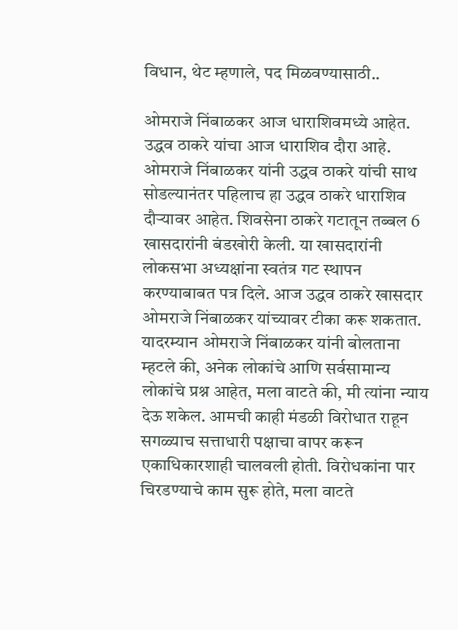विधान, थेट म्हणाले, पद मिळवण्यासाठी..

ओमराजे निंबाळकर आज धाराशिवमध्ये आहेत. उद्धव ठाकरे यांचा आज धाराशिव दौरा आहे. ओमराजे निंबाळकर यांनी उद्धव ठाकरे यांची साथ सोडल्यानंतर पहिलाच हा उद्धव ठाकरे धाराशिव दौऱ्यावर आहेत. शिवसेना ठाकरे गटातून तब्बल 6 खासदारांनी बंडखोरी केली. या खासदारांनी लोकसभा अध्यक्षांना स्वतंत्र गट स्थापन करण्याबाबत पत्र दिले. आज उद्धव ठाकरे खासदार ओमराजे निंबाळकर यांच्यावर टीका करू शकतात. यादरम्यान ओमराजे निंबाळकर यांनी बोलताना म्हटले की, अनेक लोकांचे आणि सर्वसामान्य लोकांचे प्रश्न आहेत, मला वाटते की, मी त्यांना न्याय देऊ शकेल. आमची काही मंडळी विरोधात राहून सगळ्याच सत्ताधारी पक्षाचा वापर करून एकाधिकारशाही चालवली होती. विरोधकांना पार चिरडण्याचे काम सुरू होते, मला वाटते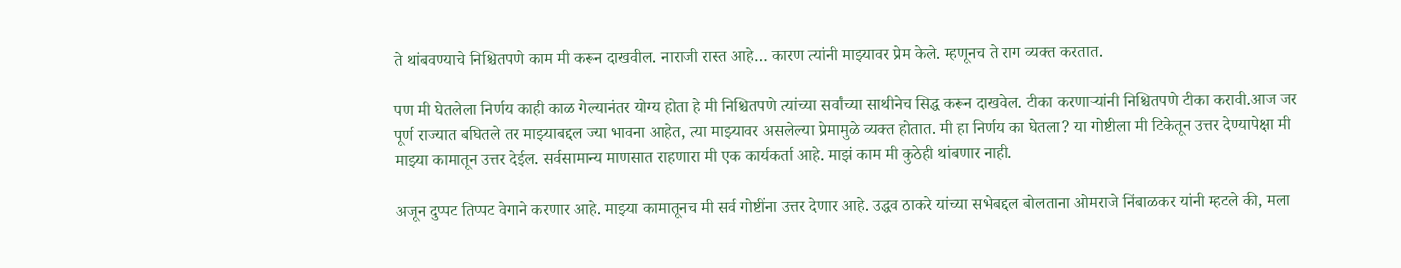ते थांबवण्याचे निश्चितपणे काम मी करून दाखवील. नाराजी रास्त आहे… कारण त्यांनी माझ्यावर प्रेम केले. म्हणूनच ते राग व्यक्त करतात.

पण मी घेतलेला निर्णय काही काळ गेल्यानंतर योग्य होता हे मी निश्चितपणे त्यांच्या सर्वांच्या साथीनेच सिद्ध करून दाखवेल. टीका करणाऱ्यांनी निश्चितपणे टीका करावी.आज जर पूर्ण राज्यात बघितले तर माझ्याबद्दल ज्या भावना आहेत, त्या माझ्यावर असलेल्या प्रेमामुळे व्यक्त होतात. मी हा निर्णय का घेतला? या गोष्टीला मी टिकेतून उत्तर देण्यापेक्षा मी माझ्या कामातून उत्तर देईल. सर्वसामान्य माणसात राहणारा मी एक कार्यकर्ता आहे. माझं काम मी कुठेही थांबणार नाही.

अजून दुप्पट तिप्पट वेगाने करणार आहे. माझ्या कामातूनच मी सर्व गोष्टींना उत्तर देणार आहे. उद्धव ठाकरे यांच्या सभेबद्दल बोलताना ओमराजे निंबाळकर यांनी म्हटले की, मला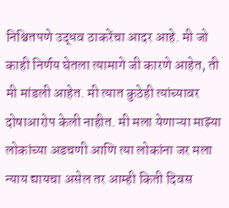निश्चितपणे उद्धव ठाकरेंचा आदर आहे. मी जो काही निर्णय घेतला त्यामागे जी कारणे आहेत, ती मी मांडली आहेत. मी त्यात कुठेही त्यांच्यावर दोषाआरोप केली नाहीत. मी मला येणाऱ्या माझ्या लोकांच्या अडचणी आणि त्या लोकांना जर मला न्याय द्यायचा असेल तर आम्ही किती दिवस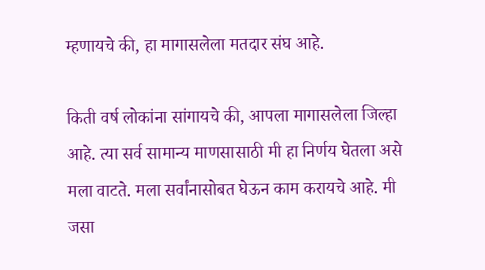म्हणायचे की, हा मागासलेला मतदार संघ आहे.

किती वर्ष लोकांना सांगायचे की, आपला मागासलेला जिल्हा आहे. त्या सर्व सामान्य माणसासाठी मी हा निर्णय घेतला असे मला वाटते. मला सर्वांनासोबत घेऊन काम करायचे आहे. मी जसा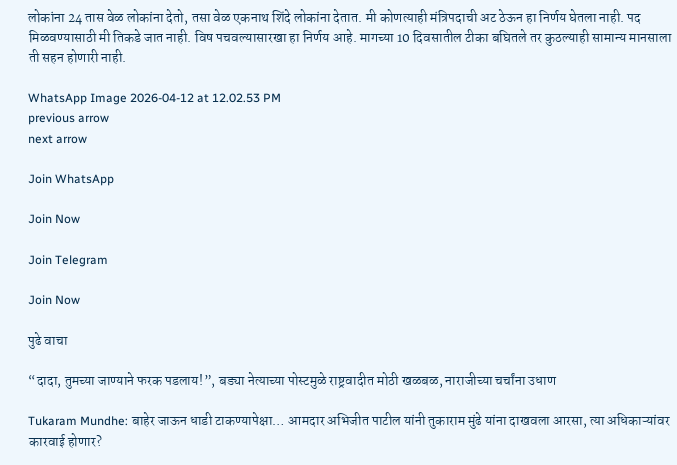लोकांना 24 तास वेळ लोकांना देतो, तसा वेळ एकनाथ शिंदे लोकांना देतात. मी कोणत्याही मंत्रि‍पदाची अट ठेऊन हा निर्णय घेतला नाही. पद मिळवण्यासाठी मी तिकडे जात नाही. विष पचवल्यासारखा हा निर्णय आहे. मागच्या 10 दिवसातील टीका बघितले तर कुठल्याही सामान्य मानसाला ती सहन होणारी नाही.

WhatsApp Image 2026-04-12 at 12.02.53 PM
previous arrow
next arrow

Join WhatsApp

Join Now

Join Telegram

Join Now

पुढे वाचा

“दादा, तुमच्या जाण्याने फरक पडलाय!”, बड्या नेत्याच्या पोस्टमुळे राष्ट्रवादीत मोठी खळबळ, नाराजीच्या चर्चांना उधाण

Tukaram Mundhe: बाहेर जाऊन धाडी टाकण्यापेक्षा… आमदार अभिजीत पाटील यांनी तुकाराम मुंढे यांना दाखवला आरसा, त्या अधिकाऱ्यांवर कारवाई होणार?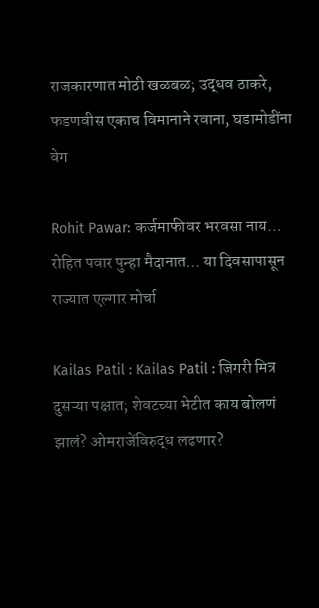राजकारणात मोठी खळबळ; उद्धव ठाकरे, फडणवीस एकाच विमानाने रवाना, घडामोडींना वेग

Rohit Pawar: कर्जमाफीवर भरवसा नाय… रोहित पवार पुन्हा मैदानात… या दिवसापासून राज्यात एल्गार मोर्चा

Kailas Patil : Kailas Patil : जिगरी मित्र दुसऱ्या पक्षात; शेवटच्या भेटीत काय बोलणं झालं? ओमराजेंविरुद्ध लढणार?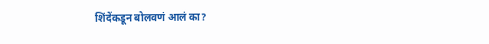शिंदेंकडून बोलवणं आलं का?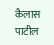कैलास पाटील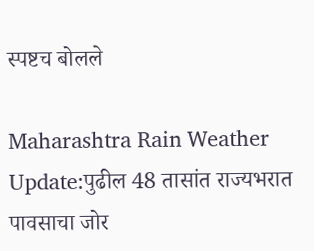स्पष्टच बोलले

Maharashtra Rain Weather Update:पुढील 48 तासांत राज्यभरात पावसाचा जोर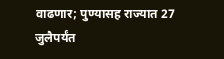वाढणार; पुण्यासह राज्यात 27 जुलैपर्यंत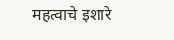महत्वाचे इशारे